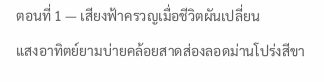ตอนที่ 1 — เสียงฟ้าครวญเมื่อชีวิตผันเปลี่ยน
แสงอาทิตย์ยามบ่ายคล้อยสาดส่องลอดม่านโปร่งสีขา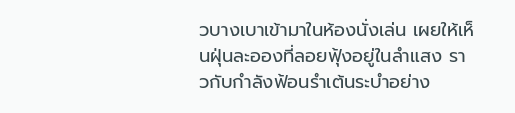วบางเบาเข้ามาในห้องนั่งเล่น เผยให้เห็นฝุ่นละอองที่ลอยฟุ้งอยู่ในลำแสง ราวกับกำลังฟ้อนรำเต้นระบำอย่าง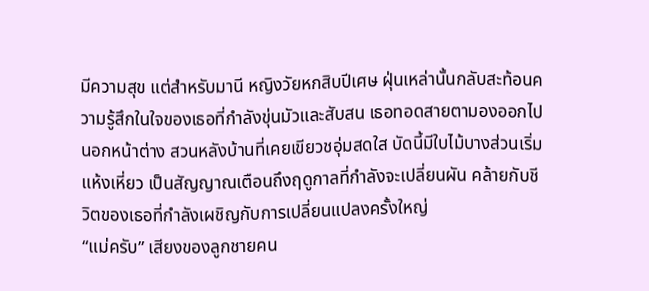มีความสุข แต่สำหรับมานี หญิงวัยหกสิบปีเศษ ฝุ่นเหล่านั้นกลับสะท้อนความรู้สึกในใจของเธอที่กำลังขุ่นมัวและสับสน เธอทอดสายตามองออกไปนอกหน้าต่าง สวนหลังบ้านที่เคยเขียวชอุ่มสดใส บัดนี้มีใบไม้บางส่วนเริ่มแห้งเหี่ยว เป็นสัญญาณเตือนถึงฤดูกาลที่กำลังจะเปลี่ยนผัน คล้ายกับชีวิตของเธอที่กำลังเผชิญกับการเปลี่ยนแปลงครั้งใหญ่
“แม่ครับ” เสียงของลูกชายคน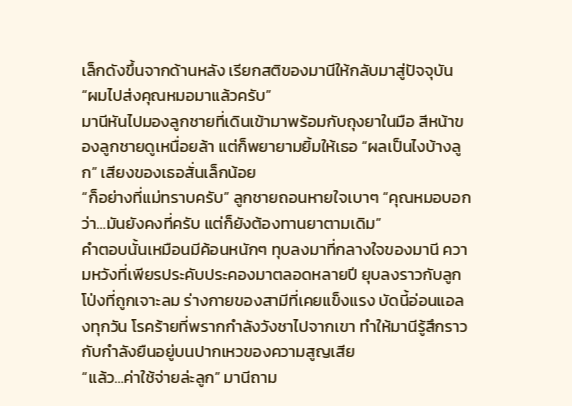เล็กดังขึ้นจากด้านหลัง เรียกสติของมานีให้กลับมาสู่ปัจจุบัน “ผมไปส่งคุณหมอมาแล้วครับ”
มานีหันไปมองลูกชายที่เดินเข้ามาพร้อมกับถุงยาในมือ สีหน้าของลูกชายดูเหนื่อยล้า แต่ก็พยายามยิ้มให้เธอ “ผลเป็นไงบ้างลูก” เสียงของเธอสั่นเล็กน้อย
“ก็อย่างที่แม่ทราบครับ” ลูกชายถอนหายใจเบาๆ “คุณหมอบอกว่า…มันยังคงที่ครับ แต่ก็ยังต้องทานยาตามเดิม”
คำตอบนั้นเหมือนมีค้อนหนักๆ ทุบลงมาที่กลางใจของมานี ความหวังที่เพียรประคับประคองมาตลอดหลายปี ยุบลงราวกับลูกโป่งที่ถูกเจาะลม ร่างกายของสามีที่เคยแข็งแรง บัดนี้อ่อนแอลงทุกวัน โรคร้ายที่พรากกำลังวังชาไปจากเขา ทำให้มานีรู้สึกราวกับกำลังยืนอยู่บนปากเหวของความสูญเสีย
“แล้ว…ค่าใช้จ่ายล่ะลูก” มานีถาม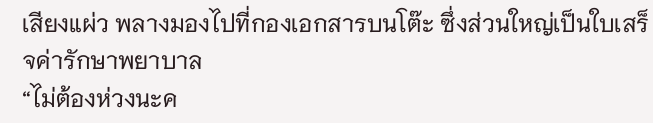เสียงแผ่ว พลางมองไปที่กองเอกสารบนโต๊ะ ซึ่งส่วนใหญ่เป็นใบเสร็จค่ารักษาพยาบาล
“ไม่ต้องห่วงนะค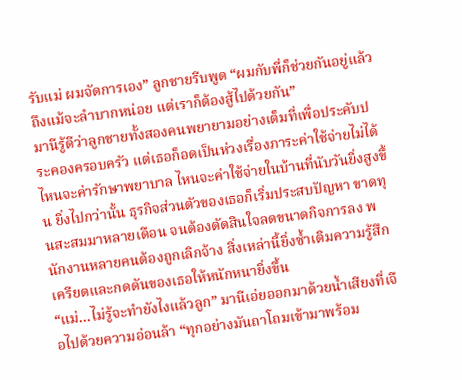รับแม่ ผมจัดการเอง” ลูกชายรีบพูด “ผมกับพี่ก็ช่วยกันอยู่แล้ว ถึงแม้จะลำบากหน่อย แต่เราก็ต้องสู้ไปด้วยกัน”
มานีรู้ดีว่าลูกชายทั้งสองคนพยายามอย่างเต็มที่เพื่อประคับประคองครอบครัว แต่เธอก็อดเป็นห่วงเรื่องภาระค่าใช้จ่ายไม่ได้ ไหนจะค่ารักษาพยาบาล ไหนจะค่าใช้จ่ายในบ้านที่นับวันยิ่งสูงขึ้น ยิ่งไปกว่านั้น ธุรกิจส่วนตัวของเธอก็เริ่มประสบปัญหา ขาดทุนสะสมมาหลายเดือน จนต้องตัดสินใจลดขนาดกิจการลง พนักงานหลายคนต้องถูกเลิกจ้าง สิ่งเหล่านี้ยิ่งซ้ำเติมความรู้สึกเครียดและกดดันของเธอให้หนักหนายิ่งขึ้น
“แม่…ไม่รู้จะทำยังไงแล้วลูก” มานีเอ่ยออกมาด้วยน้ำเสียงที่เจือไปด้วยความอ่อนล้า “ทุกอย่างมันถาโถมเข้ามาพร้อม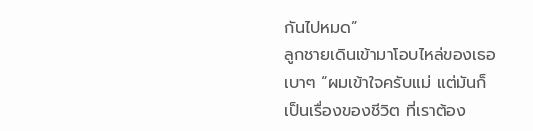กันไปหมด”
ลูกชายเดินเข้ามาโอบไหล่ของเธอเบาๆ “ผมเข้าใจครับแม่ แต่มันก็เป็นเรื่องของชีวิต ที่เราต้อง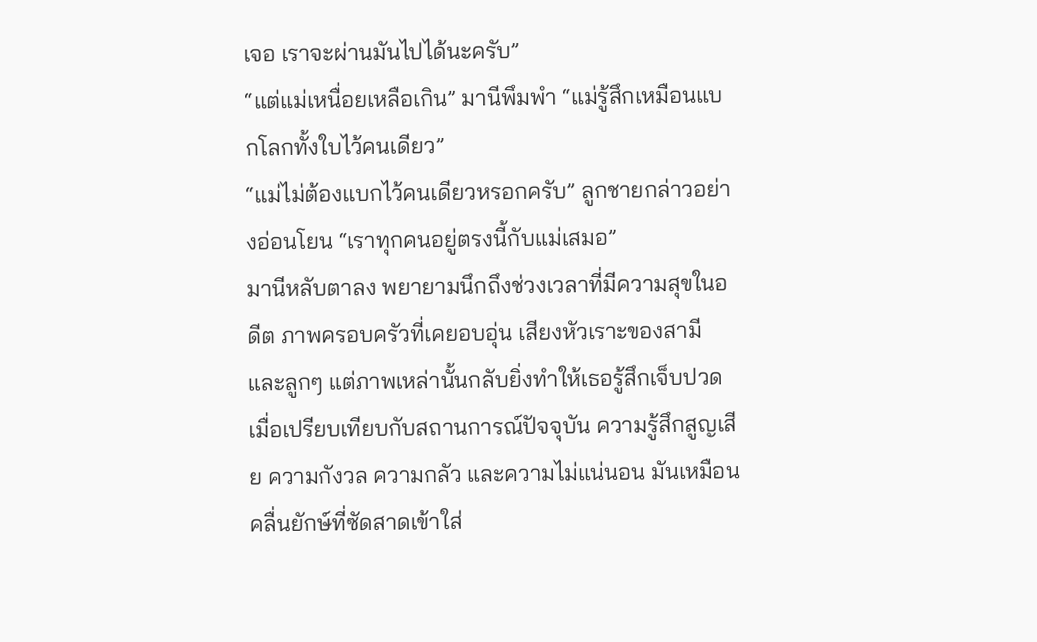เจอ เราจะผ่านมันไปได้นะครับ”
“แต่แม่เหนื่อยเหลือเกิน” มานีพึมพำ “แม่รู้สึกเหมือนแบกโลกทั้งใบไว้คนเดียว”
“แม่ไม่ต้องแบกไว้คนเดียวหรอกครับ” ลูกชายกล่าวอย่างอ่อนโยน “เราทุกคนอยู่ตรงนี้กับแม่เสมอ”
มานีหลับตาลง พยายามนึกถึงช่วงเวลาที่มีความสุขในอดีต ภาพครอบครัวที่เคยอบอุ่น เสียงหัวเราะของสามีและลูกๆ แต่ภาพเหล่านั้นกลับยิ่งทำให้เธอรู้สึกเจ็บปวดเมื่อเปรียบเทียบกับสถานการณ์ปัจจุบัน ความรู้สึกสูญเสีย ความกังวล ความกลัว และความไม่แน่นอน มันเหมือนคลื่นยักษ์ที่ซัดสาดเข้าใส่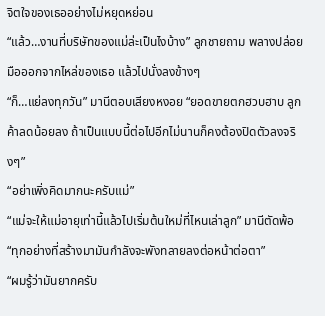จิตใจของเธออย่างไม่หยุดหย่อน
“แล้ว…งานที่บริษัทของแม่ล่ะเป็นไงบ้าง” ลูกชายถาม พลางปล่อยมือออกจากไหล่ของเธอ แล้วไปนั่งลงข้างๆ
“ก็…แย่ลงทุกวัน” มานีตอบเสียงหงอย “ยอดขายตกฮวบฮาบ ลูกค้าลดน้อยลง ถ้าเป็นแบบนี้ต่อไปอีกไม่นานก็คงต้องปิดตัวลงจริงๆ”
“อย่าเพิ่งคิดมากนะครับแม่”
“แม่จะให้แม่อายุเท่านี้แล้วไปเริ่มต้นใหม่ที่ไหนเล่าลูก” มานีตัดพ้อ “ทุกอย่างที่สร้างมามันกำลังจะพังทลายลงต่อหน้าต่อตา”
“ผมรู้ว่ามันยากครับ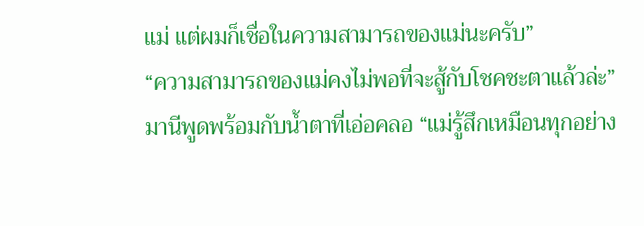แม่ แต่ผมก็เชื่อในความสามารถของแม่นะครับ”
“ความสามารถของแม่คงไม่พอที่จะสู้กับโชคชะตาแล้วล่ะ” มานีพูดพร้อมกับน้ำตาที่เอ่อคลอ “แม่รู้สึกเหมือนทุกอย่าง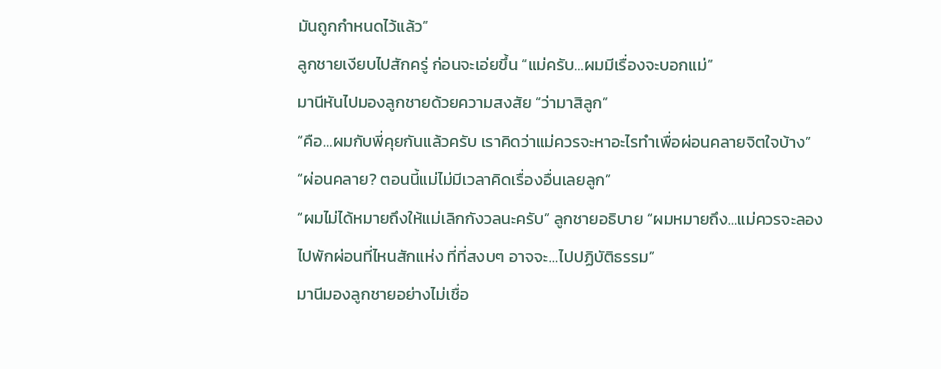มันถูกกำหนดไว้แล้ว”
ลูกชายเงียบไปสักครู่ ก่อนจะเอ่ยขึ้น “แม่ครับ…ผมมีเรื่องจะบอกแม่”
มานีหันไปมองลูกชายด้วยความสงสัย “ว่ามาสิลูก”
“คือ…ผมกับพี่คุยกันแล้วครับ เราคิดว่าแม่ควรจะหาอะไรทำเพื่อผ่อนคลายจิตใจบ้าง”
“ผ่อนคลาย? ตอนนี้แม่ไม่มีเวลาคิดเรื่องอื่นเลยลูก”
“ผมไม่ได้หมายถึงให้แม่เลิกกังวลนะครับ” ลูกชายอธิบาย “ผมหมายถึง…แม่ควรจะลองไปพักผ่อนที่ไหนสักแห่ง ที่ที่สงบๆ อาจจะ…ไปปฏิบัติธรรม”
มานีมองลูกชายอย่างไม่เชื่อ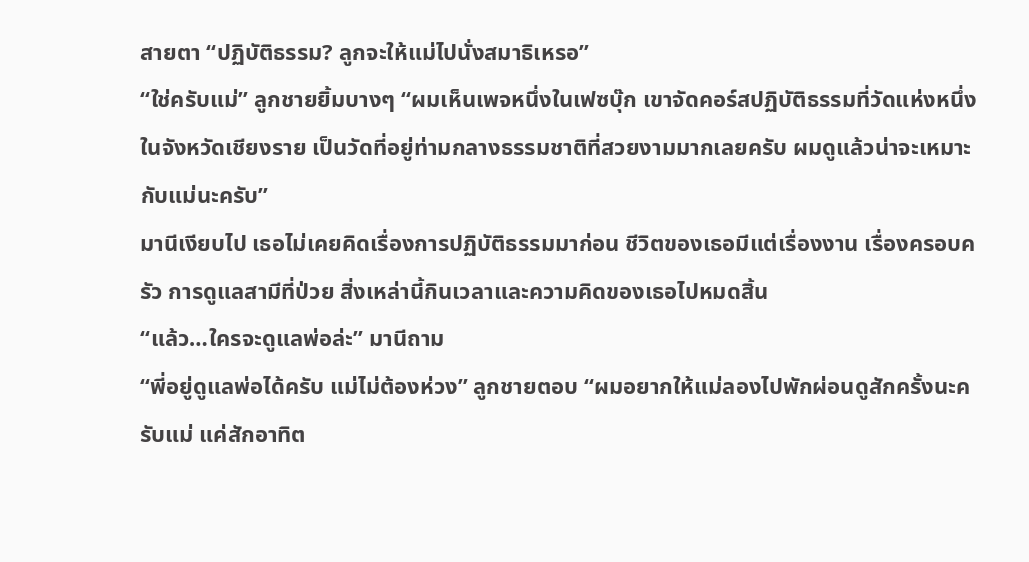สายตา “ปฏิบัติธรรม? ลูกจะให้แม่ไปนั่งสมาธิเหรอ”
“ใช่ครับแม่” ลูกชายยิ้มบางๆ “ผมเห็นเพจหนึ่งในเฟซบุ๊ก เขาจัดคอร์สปฏิบัติธรรมที่วัดแห่งหนึ่งในจังหวัดเชียงราย เป็นวัดที่อยู่ท่ามกลางธรรมชาติที่สวยงามมากเลยครับ ผมดูแล้วน่าจะเหมาะกับแม่นะครับ”
มานีเงียบไป เธอไม่เคยคิดเรื่องการปฏิบัติธรรมมาก่อน ชีวิตของเธอมีแต่เรื่องงาน เรื่องครอบครัว การดูแลสามีที่ป่วย สิ่งเหล่านี้กินเวลาและความคิดของเธอไปหมดสิ้น
“แล้ว…ใครจะดูแลพ่อล่ะ” มานีถาม
“พี่อยู่ดูแลพ่อได้ครับ แม่ไม่ต้องห่วง” ลูกชายตอบ “ผมอยากให้แม่ลองไปพักผ่อนดูสักครั้งนะครับแม่ แค่สักอาทิต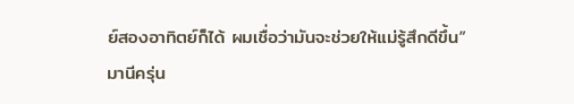ย์สองอาทิตย์ก็ได้ ผมเชื่อว่ามันจะช่วยให้แม่รู้สึกดีขึ้น”
มานีครุ่น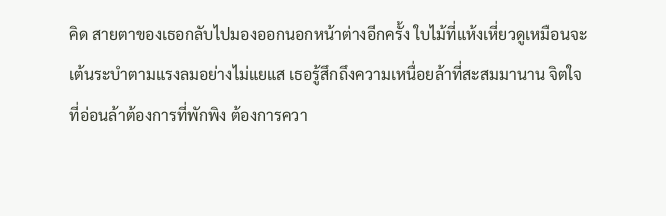คิด สายตาของเธอกลับไปมองออกนอกหน้าต่างอีกครั้ง ใบไม้ที่แห้งเหี่ยวดูเหมือนจะเต้นระบำตามแรงลมอย่างไม่แยแส เธอรู้สึกถึงความเหนื่อยล้าที่สะสมมานาน จิตใจที่อ่อนล้าต้องการที่พักพิง ต้องการควา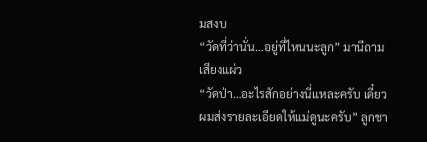มสงบ
“วัดที่ว่านั่น…อยู่ที่ไหนนะลูก” มานีถามเสียงแผ่ว
“วัดป่า…อะไรสักอย่างนี่แหละครับ เดี๋ยวผมส่งรายละเอียดให้แม่ดูนะครับ” ลูกชา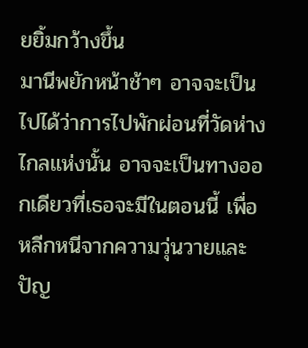ยยิ้มกว้างขึ้น
มานีพยักหน้าช้าๆ อาจจะเป็นไปได้ว่าการไปพักผ่อนที่วัดห่างไกลแห่งนั้น อาจจะเป็นทางออกเดียวที่เธอจะมีในตอนนี้ เพื่อหลีกหนีจากความวุ่นวายและปัญ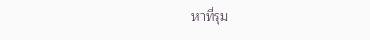หาที่รุม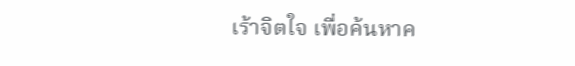เร้าจิตใจ เพื่อค้นหาค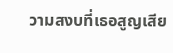วามสงบที่เธอสูญเสีย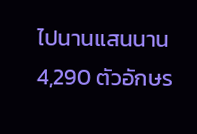ไปนานแสนนาน
4,290 ตัวอักษร